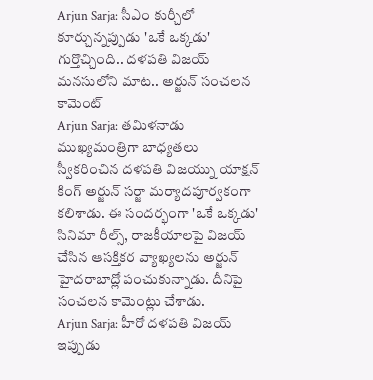Arjun Sarja: సీఎం కుర్చీలో కూర్చున్నప్పుడు 'ఒకే ఒక్కడు' గుర్తొచ్చింది.. దళపతి విజయ్ మనసులోని మాట.. అర్జున్ సంచలన కామెంట్
Arjun Sarja: తమిళనాడు ముఖ్యమంత్రిగా బాధ్యతలు స్వీకరించిన దళపతి విజయ్ను యాక్షన్ కింగ్ అర్జున్ సర్జా మర్యాదపూర్వకంగా కలిశాడు. ఈ సందర్భంగా 'ఒకే ఒక్కడు' సినిమా రీల్స్, రాజకీయాలపై విజయ్ చేసిన ఆసక్తికర వ్యాఖ్యలను అర్జున్ హైదరాబాద్లో పంచుకున్నాడు. దీనిపై సంచలన కామెంట్లు చేశాడు.
Arjun Sarja: హీరో దళపతి విజయ్ ఇప్పుడు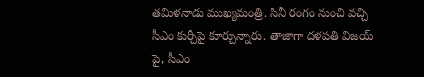తమిళనాడు ముఖ్యమంత్రి. సినీ రంగం నుంచి వచ్చి సీఎం కుర్చీపై కూర్చున్నారు. తాజాగా దళపతి విజయ్ పై, సీఎం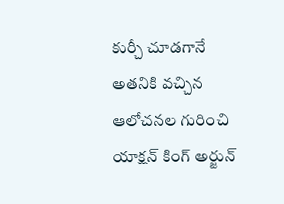కుర్చీ చూడగానే అతనికి వచ్చిన ఆలోచనల గురించి యాక్షన్ కింగ్ అర్జున్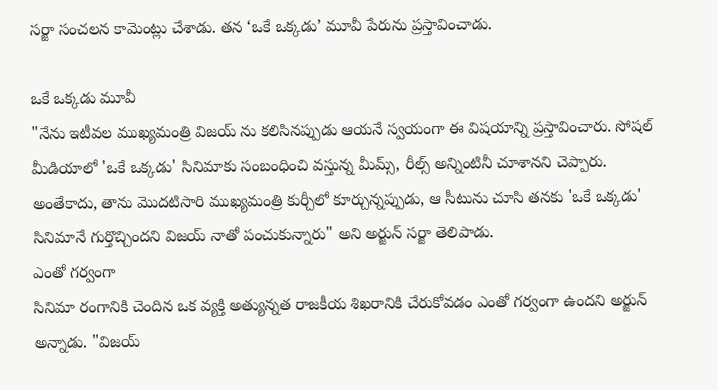సర్జా సంచలన కామెంట్లు చేశాడు. తన ‘ఒకే ఒక్కడు’ మూవీ పేరును ప్రస్తావించాడు.

ఒకే ఒక్కడు మూవీ
"నేను ఇటీవల ముఖ్యమంత్రి విజయ్ ను కలిసినప్పుడు ఆయనే స్వయంగా ఈ విషయాన్ని ప్రస్తావించారు. సోషల్ మీడియాలో 'ఒకే ఒక్కడు' సినిమాకు సంబంధించి వస్తున్న మీమ్స్, రీల్స్ అన్నింటినీ చూశానని చెప్పారు. అంతేకాదు, తాను మొదటిసారి ముఖ్యమంత్రి కుర్చీలో కూర్చున్నప్పుడు, ఆ సీటును చూసి తనకు 'ఒకే ఒక్కడు' సినిమానే గుర్తొచ్చిందని విజయ్ నాతో పంచుకున్నారు" అని అర్జున్ సర్జా తెలిపాడు.
ఎంతో గర్వంగా
సినిమా రంగానికి చెందిన ఒక వ్యక్తి అత్యున్నత రాజకీయ శిఖరానికి చేరుకోవడం ఎంతో గర్వంగా ఉందని అర్జున్ అన్నాడు. "విజయ్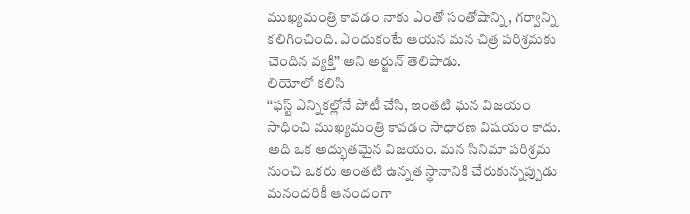ముఖ్యమంత్రి కావడం నాకు ఎంతో సంతోషాన్ని, గర్వాన్ని కలిగించింది. ఎందుకంటే ఆయన మన చిత్ర పరిశ్రమకు చెందిన వ్యక్తి’’ అని అర్జున్ తెలిపాడు.
లియోలో కలిసి
‘‘ఫస్ట్ ఎన్నికల్లోనే పోటీ చేసి, ఇంతటి ఘన విజయం సాధించి ముఖ్యమంత్రి కావడం సాధారణ విషయం కాదు. అది ఒక అద్భుతమైన విజయం. మన సినిమా పరిశ్రమ నుంచి ఒకరు అంతటి ఉన్నత స్థానానికి చేరుకున్నప్పుడు మనందరికీ ఆనందంగా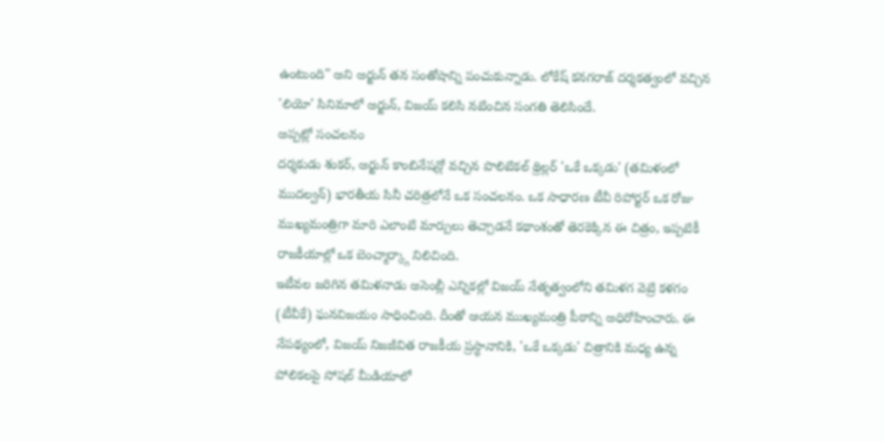ఉంటుంది" అని అర్జున్ తన సంతోషాన్ని పంచుకున్నాడు. లోకేష్ కనగరాజ్ దర్శకత్వంలో వచ్చిన 'లియో' సినిమాలో అర్జున్, విజయ్ కలిసి నటించిన సంగతి తెలిసిందే.
అప్పట్లో సంచలనం
దర్శకుడు శంకర్, అర్జున్ కాంబినేషన్లో వచ్చిన పొలిటికల్ థ్రిల్లర్ 'ఒకే ఒక్కడు' (తమిళంలో ముదల్వన్) భారతీయ సినీ చరిత్రలోనే ఒక సంచలనం. ఒక సాధారణ టీవీ రిపోర్టర్ ఒక రోజు ముఖ్యమంత్రిగా మారి ఎలాంటి మార్పులు తెచ్చాడనే కథాంశంతో తెరకెక్కిన ఈ చిత్రం, ఇప్పటికీ రాజకీయాల్లో ఒక బెంచ్మార్క్గా నిలిచింది.
ఇటీవల జరిగిన తమిళనాడు అసెంబ్లీ ఎన్నికల్లో విజయ్ నేతృత్వంలోని తమిళగ వెట్రి కళగం (టీవీకే) ఘనవిజయం సాధించింది. దీంతో ఆయన ముఖ్యమంత్రి పీఠాన్ని అధిరోహించారు. ఈ నేపథ్యంలో, విజయ్ నిజజీవిత రాజకీయ ప్రస్థానానికి, 'ఒకే ఒక్కడు' చిత్రానికి మధ్య ఉన్న పోలికలపై సోషల్ మీడియాలో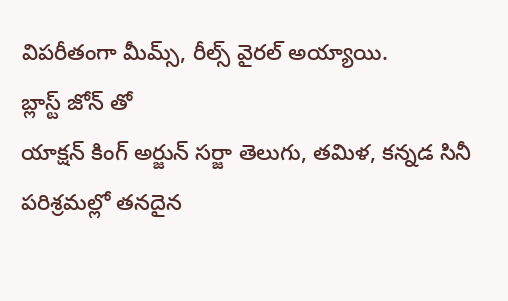విపరీతంగా మీమ్స్, రీల్స్ వైరల్ అయ్యాయి.
బ్లాస్ట్ జోన్ తో
యాక్షన్ కింగ్ అర్జున్ సర్జా తెలుగు, తమిళ, కన్నడ సినీ పరిశ్రమల్లో తనదైన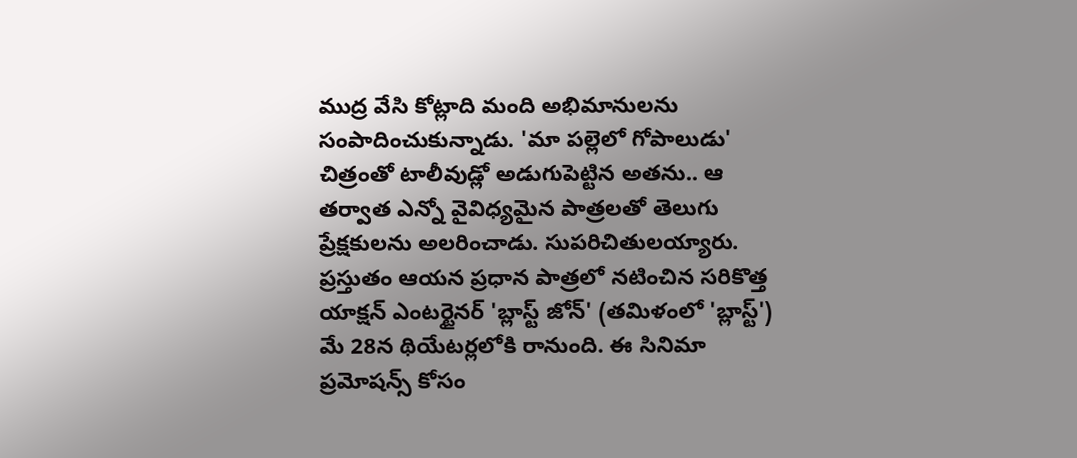ముద్ర వేసి కోట్లాది మంది అభిమానులను సంపాదించుకున్నాడు. 'మా పల్లెలో గోపాలుడు' చిత్రంతో టాలీవుడ్లో అడుగుపెట్టిన అతను.. ఆ తర్వాత ఎన్నో వైవిధ్యమైన పాత్రలతో తెలుగు ప్రేక్షకులను అలరించాడు. సుపరిచితులయ్యారు. ప్రస్తుతం ఆయన ప్రధాన పాత్రలో నటించిన సరికొత్త యాక్షన్ ఎంటర్టైనర్ 'బ్లాస్ట్ జోన్' (తమిళంలో 'బ్లాస్ట్') మే 28న థియేటర్లలోకి రానుంది. ఈ సినిమా ప్రమోషన్స్ కోసం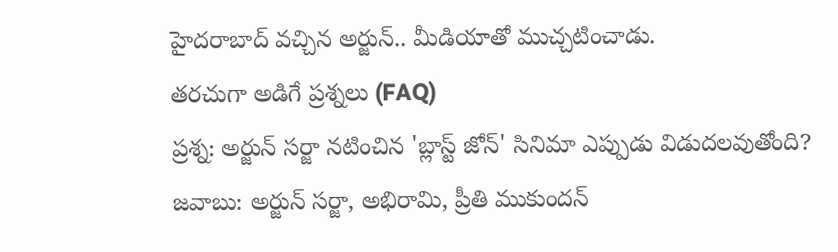హైదరాబాద్ వచ్చిన అర్జున్.. మీడియాతో ముచ్చటించాడు.
తరచుగా అడిగే ప్రశ్నలు (FAQ)
ప్రశ్న: అర్జున్ సర్జా నటించిన 'బ్లాస్ట్ జోన్' సినిమా ఎప్పుడు విడుదలవుతోంది?
జవాబు: అర్జున్ సర్జా, అభిరామి, ప్రీతి ముకుందన్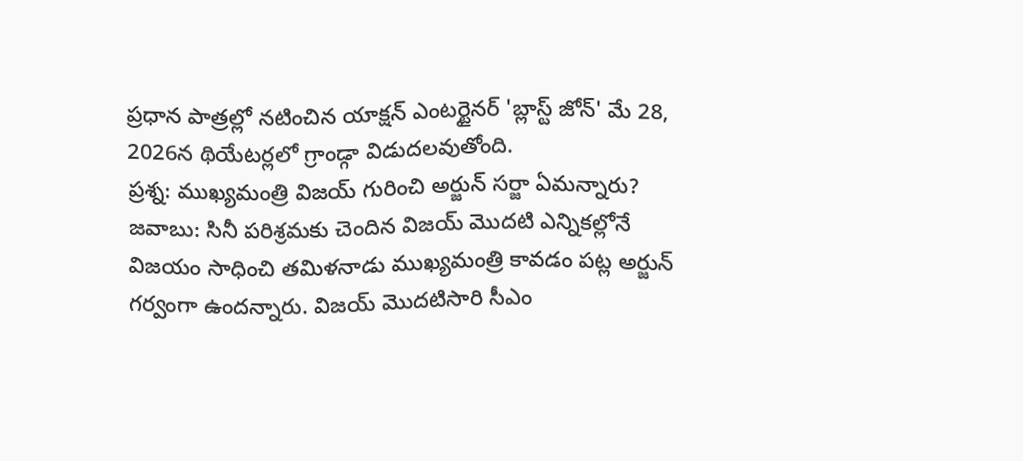ప్రధాన పాత్రల్లో నటించిన యాక్షన్ ఎంటర్టైనర్ 'బ్లాస్ట్ జోన్' మే 28, 2026న థియేటర్లలో గ్రాండ్గా విడుదలవుతోంది.
ప్రశ్న: ముఖ్యమంత్రి విజయ్ గురించి అర్జున్ సర్జా ఏమన్నారు?
జవాబు: సినీ పరిశ్రమకు చెందిన విజయ్ మొదటి ఎన్నికల్లోనే విజయం సాధించి తమిళనాడు ముఖ్యమంత్రి కావడం పట్ల అర్జున్ గర్వంగా ఉందన్నారు. విజయ్ మొదటిసారి సీఎం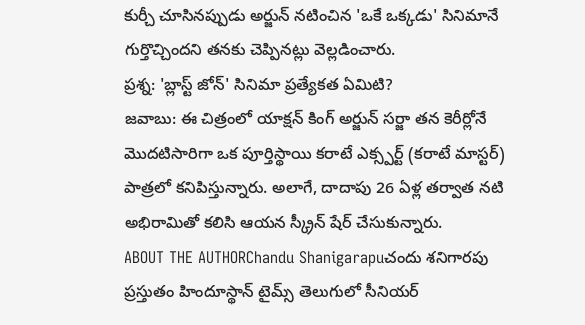కుర్చీ చూసినప్పుడు అర్జున్ నటించిన 'ఒకే ఒక్కడు' సినిమానే గుర్తొచ్చిందని తనకు చెప్పినట్లు వెల్లడించారు.
ప్రశ్న: 'బ్లాస్ట్ జోన్' సినిమా ప్రత్యేకత ఏమిటి?
జవాబు: ఈ చిత్రంలో యాక్షన్ కింగ్ అర్జున్ సర్జా తన కెరీర్లోనే మొదటిసారిగా ఒక పూర్తిస్థాయి కరాటే ఎక్స్పర్ట్ (కరాటే మాస్టర్) పాత్రలో కనిపిస్తున్నారు. అలాగే, దాదాపు 26 ఏళ్ల తర్వాత నటి అభిరామితో కలిసి ఆయన స్క్రీన్ షేర్ చేసుకున్నారు.
ABOUT THE AUTHORChandu Shanigarapuచందు శనిగారపు ప్రస్తుతం హిందూస్థాన్ టైమ్స్ తెలుగులో సీనియర్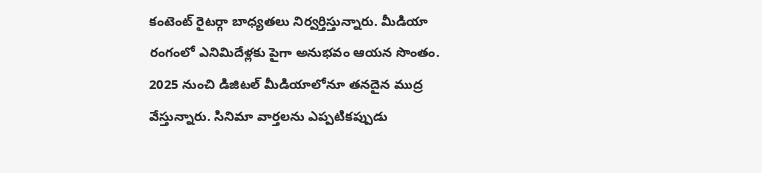కంటెంట్ రైటర్గా బాధ్యతలు నిర్వర్తిస్తున్నారు. మీడియా రంగంలో ఎనిమిదేళ్లకు పైగా అనుభవం ఆయన సొంతం. 2025 నుంచి డిజిటల్ మీడియాలోనూ తనదైన ముద్ర వేస్తున్నారు. సినిమా వార్తలను ఎప్పటికప్పుడు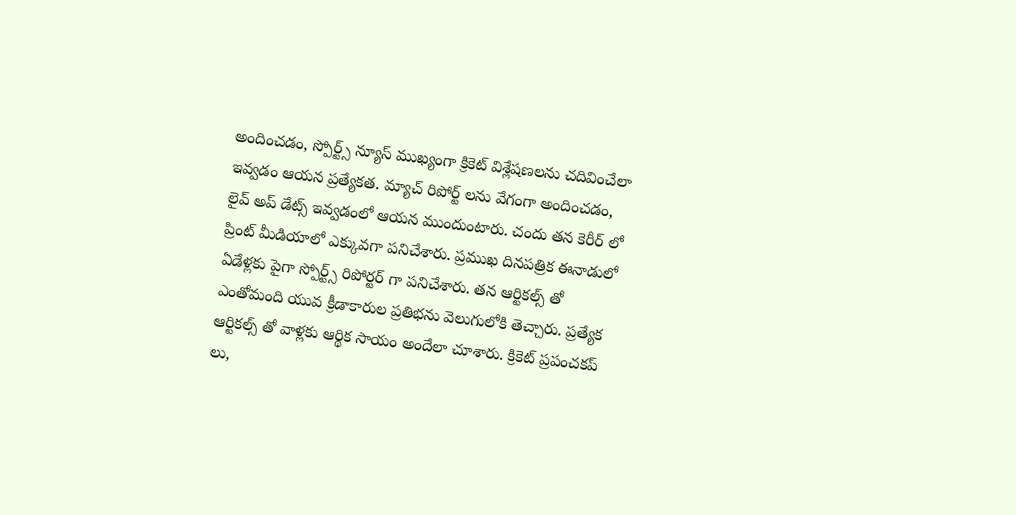అందించడం, స్పోర్ట్స్ న్యూస్ ముఖ్యంగా క్రికెట్ విశ్లేషణలను చదివించేలా ఇవ్వడం ఆయన ప్రత్యేకత. మ్యాచ్ రిపోర్ట్ లను వేగంగా అందించడం, లైవ్ అప్ డేట్స్ ఇవ్వడంలో ఆయన ముందుంటారు. చందు తన కెరీర్ లో ప్రింట్ మీడియాలో ఎక్కువగా పనిచేశారు. ప్రముఖ దినపత్రిక ఈనాడులో ఏడేళ్లకు పైగా స్పోర్ట్స్ రిపోర్టర్ గా పనిచేశారు. తన ఆర్టికల్స్ తో ఎంతోమంది యువ క్రీడాకారుల ప్రతిభను వెలుగులోకి తెచ్చారు. ప్రత్యేక ఆర్టికల్స్ తో వాళ్లకు ఆర్థిక సాయం అందేలా చూశారు. క్రికెట్ ప్రపంచకప్ లు,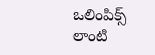ఒలింపిక్స్ లాంటి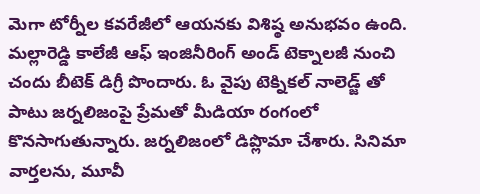మెగా టోర్నీల కవరేజీలో ఆయనకు విశిష్ఠ అనుభవం ఉంది. మల్లారెడ్డి కాలేజీ ఆఫ్ ఇంజినీరింగ్ అండ్ టెక్నాలజీ నుంచి చందు బీటెక్ డిగ్రీ పొందారు. ఓ వైపు టెక్నికల్ నాలెడ్జ్ తో పాటు జర్నలిజంపై ప్రేమతో మీడియా రంగంలో కొనసాగుతున్నారు. జర్నలిజంలో డిప్లొమా చేశారు. సినిమా వార్తలను, మూవీ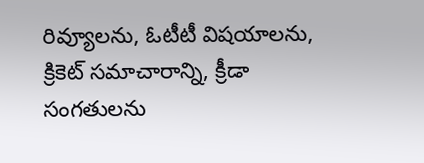రివ్యూలను, ఓటీటీ విషయాలను, క్రికెట్ సమాచారాన్ని, క్రీడా సంగతులను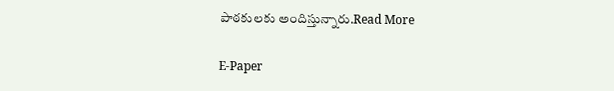పాఠకులకు అందిస్తున్నారు.Read More

E-Paper